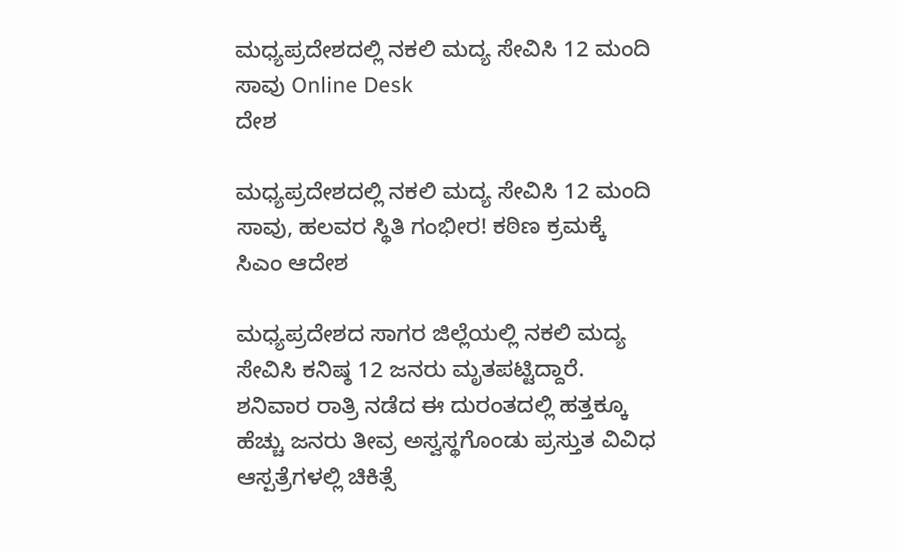ಮಧ್ಯಪ್ರದೇಶದಲ್ಲಿ ನಕಲಿ ಮದ್ಯ ಸೇವಿಸಿ 12 ಮಂದಿ ಸಾವು Online Desk
ದೇಶ

ಮಧ್ಯಪ್ರದೇಶದಲ್ಲಿ ನಕಲಿ ಮದ್ಯ ಸೇವಿಸಿ 12 ಮಂದಿ ಸಾವು, ಹಲವರ ಸ್ಥಿತಿ ಗಂಭೀರ! ಕಠಿಣ ಕ್ರಮಕ್ಕೆ ಸಿಎಂ ಆದೇಶ

ಮಧ್ಯಪ್ರದೇಶದ ಸಾಗರ ಜಿಲ್ಲೆಯಲ್ಲಿ ನಕಲಿ ಮದ್ಯ ಸೇವಿಸಿ ಕನಿಷ್ಠ 12 ಜನರು ಮೃತಪಟ್ಟಿದ್ದಾರೆ. ಶನಿವಾರ ರಾತ್ರಿ ನಡೆದ ಈ ದುರಂತದಲ್ಲಿ ಹತ್ತಕ್ಕೂ ಹೆಚ್ಚು ಜನರು ತೀವ್ರ ಅಸ್ವಸ್ಥಗೊಂಡು ಪ್ರಸ್ತುತ ವಿವಿಧ ಆಸ್ಪತ್ರೆಗಳಲ್ಲಿ ಚಿಕಿತ್ಸೆ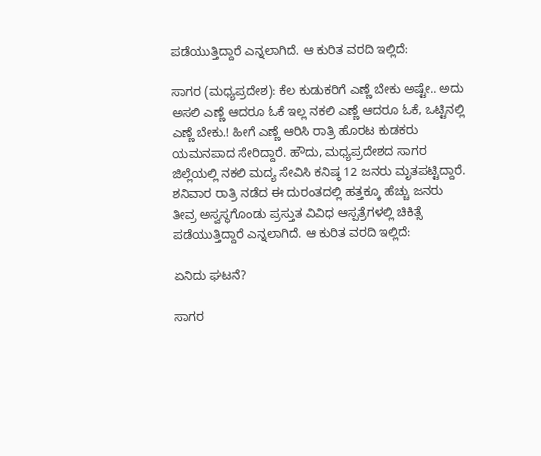ಪಡೆಯುತ್ತಿದ್ದಾರೆ ಎನ್ನಲಾಗಿದೆ. ಆ ಕುರಿತ ವರದಿ ಇಲ್ಲಿದೆ:

ಸಾಗರ (ಮಧ್ಯಪ್ರದೇಶ): ಕೆಲ ಕುಡುಕರಿಗೆ ಎಣ್ಣೆ ಬೇಕು ಅಷ್ಟೇ.. ಅದು ಅಸಲಿ ಎಣ್ಣೆ ಆದರೂ ಓಕೆ ಇಲ್ಲ ನಕಲಿ ಎಣ್ಣೆ ಆದರೂ ಓಕೆ, ಒಟ್ಟಿನಲ್ಲಿ ಎಣ್ಣೆ ಬೇಕು.! ಹೀಗೆ ಎಣ್ಣೆ ಆರಿಸಿ ರಾತ್ರಿ ಹೊರಟ ಕುಡಕರು ಯಮನಪಾದ ಸೇರಿದ್ದಾರೆ. ಹೌದು, ಮಧ್ಯಪ್ರದೇಶದ ಸಾಗರ ಜಿಲ್ಲೆಯಲ್ಲಿ ನಕಲಿ ಮದ್ಯ ಸೇವಿಸಿ ಕನಿಷ್ಠ 12 ಜನರು ಮೃತಪಟ್ಟಿದ್ದಾರೆ. ಶನಿವಾರ ರಾತ್ರಿ ನಡೆದ ಈ ದುರಂತದಲ್ಲಿ ಹತ್ತಕ್ಕೂ ಹೆಚ್ಚು ಜನರು ತೀವ್ರ ಅಸ್ವಸ್ಥಗೊಂಡು ಪ್ರಸ್ತುತ ವಿವಿಧ ಆಸ್ಪತ್ರೆಗಳಲ್ಲಿ ಚಿಕಿತ್ಸೆ ಪಡೆಯುತ್ತಿದ್ದಾರೆ ಎನ್ನಲಾಗಿದೆ. ಆ ಕುರಿತ ವರದಿ ಇಲ್ಲಿದೆ:

ಏನಿದು ಘಟನೆ?

ಸಾಗರ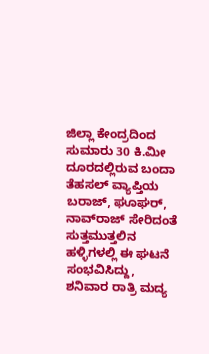ಜಿಲ್ಲಾ ಕೇಂದ್ರದಿಂದ ಸುಮಾರು 30 ಕಿ.ಮೀ ದೂರದಲ್ಲಿರುವ ಬಂದಾ ತೆಹಸಲ್ ವ್ಯಾಪ್ತಿಯ ಬರಾಜ್, ಘೂಘರ್, ನಾವ್‌ರಾಜ್ ಸೇರಿದಂತೆ ಸುತ್ತಮುತ್ತಲಿನ ಹಳ್ಳಿಗಳಲ್ಲಿ ಈ ಘಟನೆ ಸಂಭವಿಸಿದ್ದು,  ಶನಿವಾರ ರಾತ್ರಿ ಮದ್ಯ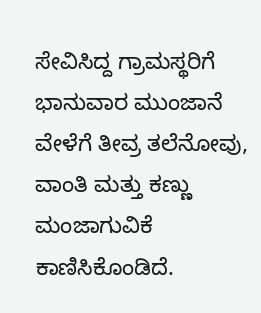ಸೇವಿಸಿದ್ದ ಗ್ರಾಮಸ್ಥರಿಗೆ ಭಾನುವಾರ ಮುಂಜಾನೆ ವೇಳೆಗೆ ತೀವ್ರ ತಲೆನೋವು, ವಾಂತಿ ಮತ್ತು ಕಣ್ಣು ಮಂಜಾಗುವಿಕೆ ಕಾಣಿಸಿಕೊಂಡಿದೆ.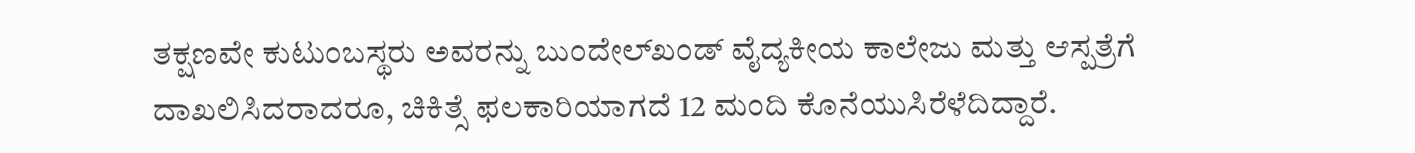ತಕ್ಷಣವೇ ಕುಟುಂಬಸ್ಥರು ಅವರನ್ನು ಬುಂದೇಲ್‌ಖಂಡ್ ವೈದ್ಯಕೀಯ ಕಾಲೇಜು ಮತ್ತು ಆಸ್ಪತ್ರೆಗೆ ದಾಖಲಿಸಿದರಾದರೂ, ಚಿಕಿತ್ಸೆ ಫಲಕಾರಿಯಾಗದೆ 12 ಮಂದಿ ಕೊನೆಯುಸಿರೆಳೆದಿದ್ದಾರೆ.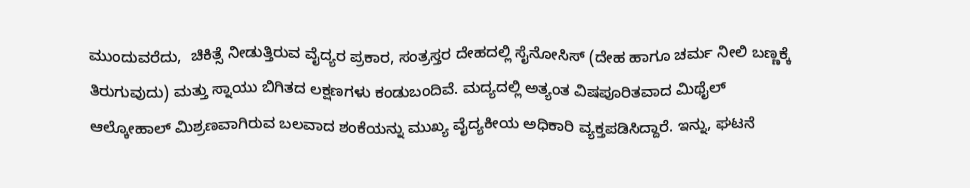ಮುಂದುವರೆದು,  ಚಿಕಿತ್ಸೆ ನೀಡುತ್ತಿರುವ ವೈದ್ಯರ ಪ್ರಕಾರ, ಸಂತ್ರಸ್ತರ ದೇಹದಲ್ಲಿ ಸೈನೋಸಿಸ್ (ದೇಹ ಹಾಗೂ ಚರ್ಮ ನೀಲಿ ಬಣ್ಣಕ್ಕೆ ತಿರುಗುವುದು) ಮತ್ತು ಸ್ನಾಯು ಬಿಗಿತದ ಲಕ್ಷಣಗಳು ಕಂಡುಬಂದಿವೆ. ಮದ್ಯದಲ್ಲಿ ಅತ್ಯಂತ ವಿಷಪೂರಿತವಾದ ಮಿಥೈಲ್ ಆಲ್ಕೋಹಾಲ್ ಮಿಶ್ರಣವಾಗಿರುವ ಬಲವಾದ ಶಂಕೆಯನ್ನು ಮುಖ್ಯ ವೈದ್ಯಕೀಯ ಅಧಿಕಾರಿ ವ್ಯಕ್ತಪಡಿಸಿದ್ದಾರೆ. ಇನ್ನು, ಘಟನೆ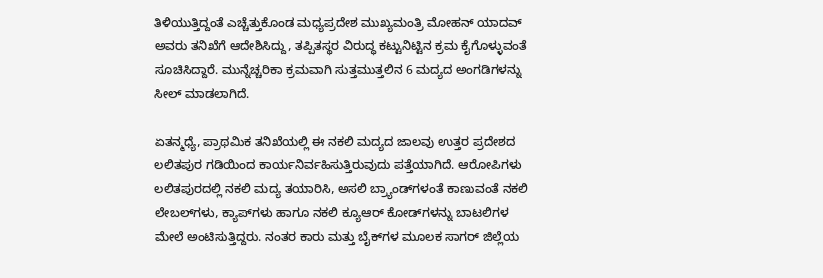ತಿಳಿಯುತ್ತಿದ್ದಂತೆ ಎಚ್ಚೆತ್ತುಕೊಂಡ ಮಧ್ಯಪ್ರದೇಶ ಮುಖ್ಯಮಂತ್ರಿ ಮೋಹನ್ ಯಾದವ್ ಅವರು ತನಿಖೆಗೆ ಆದೇಶಿಸಿದ್ದು, ತಪ್ಪಿತಸ್ಥರ ವಿರುದ್ಧ ಕಟ್ಟುನಿಟ್ಟಿನ ಕ್ರಮ ಕೈಗೊಳ್ಳುವಂತೆ ಸೂಚಿಸಿದ್ದಾರೆ. ಮುನ್ನೆಚ್ಚರಿಕಾ ಕ್ರಮವಾಗಿ ಸುತ್ತಮುತ್ತಲಿನ 6 ಮದ್ಯದ ಅಂಗಡಿಗಳನ್ನು ಸೀಲ್ ಮಾಡಲಾಗಿದೆ.

ಏತನ್ಮಧ್ಯೆ, ಪ್ರಾಥಮಿಕ ತನಿಖೆಯಲ್ಲಿ ಈ ನಕಲಿ ಮದ್ಯದ ಜಾಲವು ಉತ್ತರ ಪ್ರದೇಶದ ಲಲಿತಪುರ ಗಡಿಯಿಂದ ಕಾರ್ಯನಿರ್ವಹಿಸುತ್ತಿರುವುದು ಪತ್ತೆಯಾಗಿದೆ. ಆರೋಪಿಗಳು ಲಲಿತಪುರದಲ್ಲಿ ನಕಲಿ ಮದ್ಯ ತಯಾರಿಸಿ, ಅಸಲಿ ಬ್ರ್ಯಾಂಡ್‌ಗಳಂತೆ ಕಾಣುವಂತೆ ನಕಲಿ ಲೇಬಲ್‌ಗಳು, ಕ್ಯಾಪ್‌ಗಳು ಹಾಗೂ ನಕಲಿ ಕ್ಯೂಆರ್ ಕೋಡ್‌ಗಳನ್ನು ಬಾಟಲಿಗಳ ಮೇಲೆ ಅಂಟಿಸುತ್ತಿದ್ದರು. ನಂತರ ಕಾರು ಮತ್ತು ಬೈಕ್‌ಗಳ ಮೂಲಕ ಸಾಗರ್ ಜಿಲ್ಲೆಯ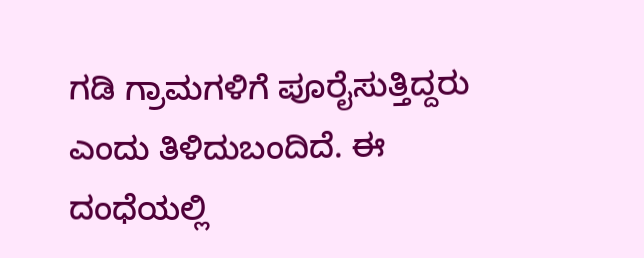ಗಡಿ ಗ್ರಾಮಗಳಿಗೆ ಪೂರೈಸುತ್ತಿದ್ದರು ಎಂದು ತಿಳಿದುಬಂದಿದೆ. ಈ ದಂಧೆಯಲ್ಲಿ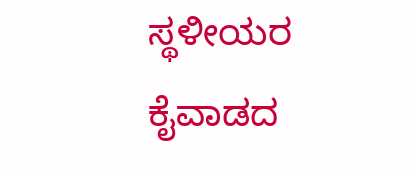ಸ್ಥಳೀಯರ ಕೈವಾಡದ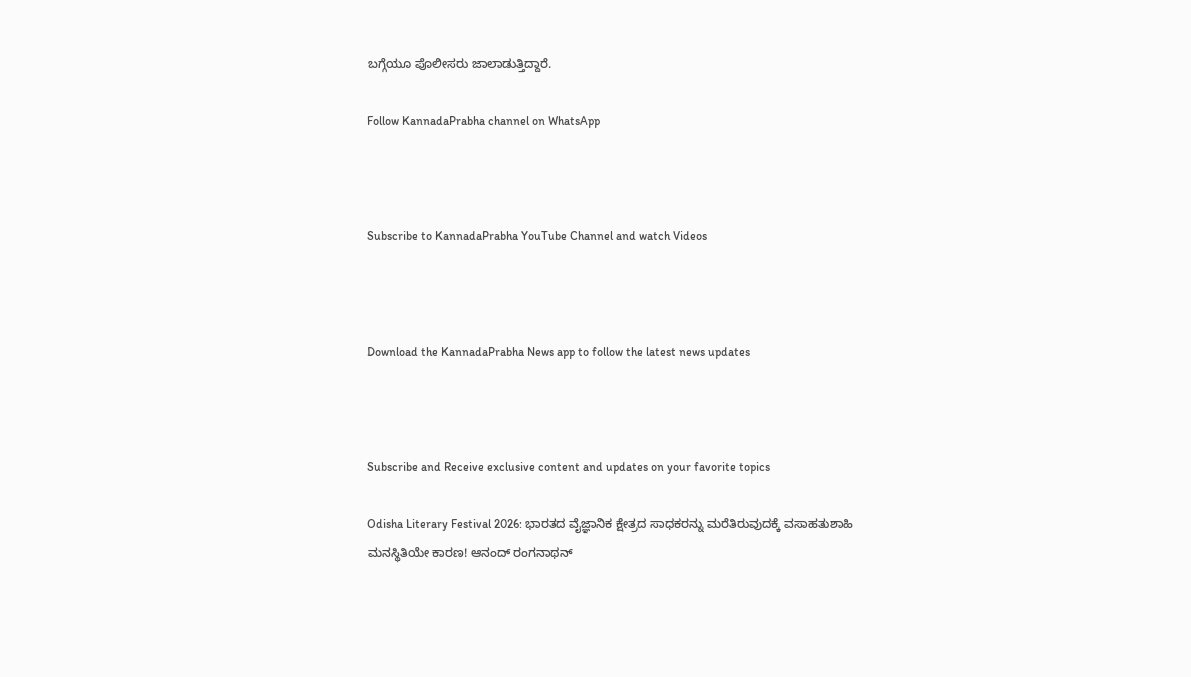ಬಗ್ಗೆಯೂ ಪೊಲೀಸರು ಜಾಲಾಡುತ್ತಿದ್ದಾರೆ.

Follow KannadaPrabha channel on WhatsApp



Subscribe to KannadaPrabha YouTube Channel and watch Videos



Download the KannadaPrabha News app to follow the latest news updates



Subscribe and Receive exclusive content and updates on your favorite topics

Odisha Literary Festival 2026: ಭಾರತದ ವೈಜ್ಞಾನಿಕ ಕ್ಷೇತ್ರದ ಸಾಧಕರನ್ನು ಮರೆತಿರುವುದಕ್ಕೆ ವಸಾಹತುಶಾಹಿ ಮನಸ್ಥಿತಿಯೇ ಕಾರಣ! ಆನಂದ್ ರಂಗನಾಥನ್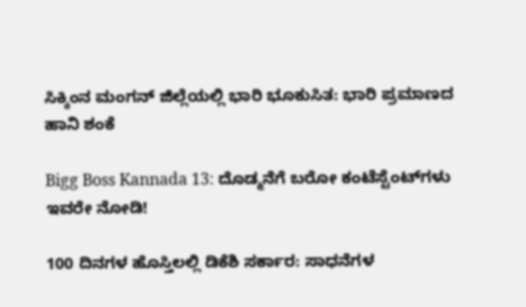ಸಿಕ್ಕಿಂನ ಮಂಗನ್ ಜಿಲ್ಲೆಯಲ್ಲಿ ಭಾರಿ ಭೂಕುಸಿತ: ಭಾರಿ ಪ್ರಮಾಣದ ಹಾನಿ ಶಂಕೆ

Bigg Boss Kannada 13: ದೊಡ್ಮನೆಗೆ ಬರೋ ಕಂಟೆಸ್ಟೆಂಟ್‌ಗಳು ಇವರೇ ನೋಡಿ!

100 ದಿನಗಳ ಹೊಸ್ತಿಲಲ್ಲಿ ಡಿಕೆಶಿ ಸರ್ಕಾರ: ಸಾಧನೆಗಳ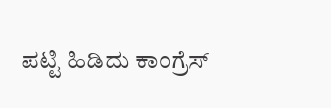ಪಟ್ಟಿ ಹಿಡಿದು ಕಾಂಗ್ರೆಸ್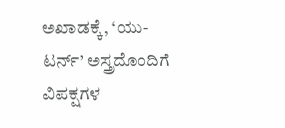ಅಖಾಡಕ್ಕೆ, ‘ಯು-ಟರ್ನ್’ ಅಸ್ತ್ರದೊಂದಿಗೆ ವಿಪಕ್ಷಗಳ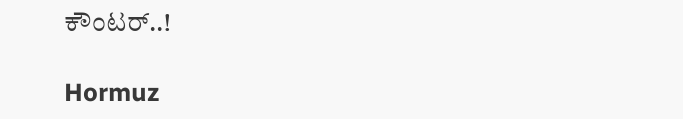ಕೌಂಟರ್‌..!

Hormuz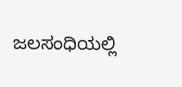ಜಲಸಂಧಿಯಲ್ಲಿ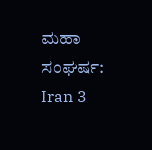ಮಹಾ ಸಂಘರ್ಷ: Iran 3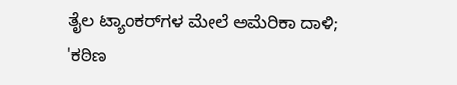ತೈಲ ಟ್ಯಾಂಕರ್‌ಗಳ ಮೇಲೆ ಅಮೆರಿಕಾ ದಾಳಿ; 'ಕಠಿಣ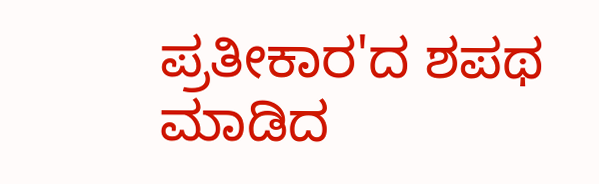ಪ್ರತೀಕಾರ'ದ ಶಪಥ ಮಾಡಿದ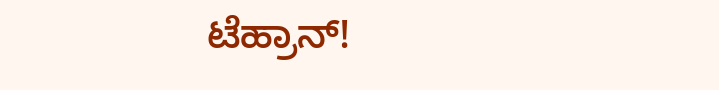ಟೆಹ್ರಾನ್!